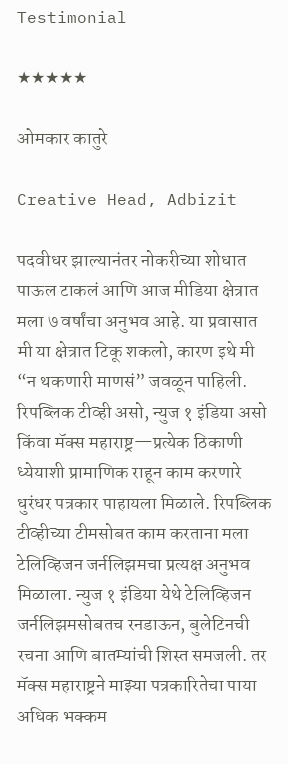Testimonial

★★★★★

ओमकार कातुरे

Creative Head, Adbizit

पदवीधर झाल्यानंतर नोकरीच्या शोधात पाऊल टाकलं आणि आज मीडिया क्षेत्रात मला ७ वर्षांचा अनुभव आहे. या प्रवासात मी या क्षेत्रात टिकू शकलो, कारण इथे मी “न थकणारी माणसं” जवळून पाहिली. रिपब्लिक टीव्ही असो, न्युज १ इंडिया असो किंवा मॅक्स महाराष्ट्र—प्रत्येक ठिकाणी ध्येयाशी प्रामाणिक राहून काम करणारे धुरंधर पत्रकार पाहायला मिळाले. रिपब्लिक टीव्हीच्या टीमसोबत काम करताना मला टेलिव्हिजन जर्नलिझमचा प्रत्यक्ष अनुभव मिळाला. न्युज १ इंडिया येथे टेलिव्हिजन जर्नलिझमसोबतच रनडाऊन, बुलेटिनची रचना आणि बातम्यांची शिस्त समजली. तर मॅक्स महाराष्ट्रने माझ्या पत्रकारितेचा पाया अधिक भक्कम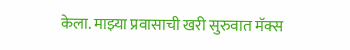केला. माझ्या प्रवासाची खरी सुरुवात मॅक्स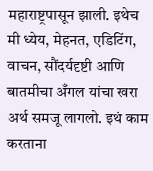महाराष्ट्रपासून झाली. इथेच मी ध्येय, मेहनत, एडिटिंग, वाचन, सौंदर्यदृष्टी आणि बातमीचा अँगल यांचा खरा अर्थ समजू लागलो. इथं काम करताना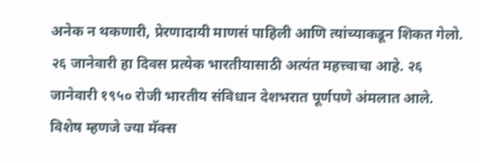अनेक न थकणारी, प्रेरणादायी माणसं पाहिली आणि त्यांच्याकडून शिकत गेलो. २६ जानेवारी हा दिवस प्रत्येक भारतीयासाठी अत्यंत महत्त्वाचा आहे. २६ जानेवारी १९५० रोजी भारतीय संविधान देशभरात पूर्णपणे अंमलात आले. विशेष म्हणजे ज्या मॅक्स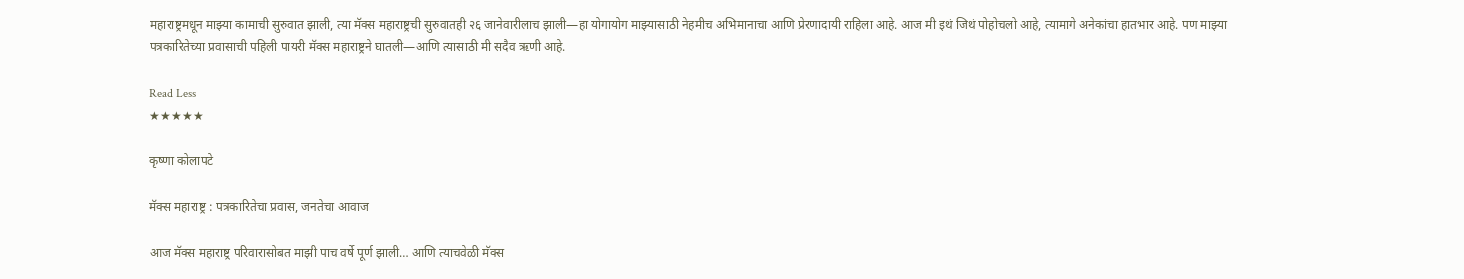महाराष्ट्रमधून माझ्या कामाची सुरुवात झाली, त्या मॅक्स महाराष्ट्रची सुरुवातही २६ जानेवारीलाच झाली—हा योगायोग माझ्यासाठी नेहमीच अभिमानाचा आणि प्रेरणादायी राहिला आहे. आज मी इथं जिथं पोहोचलो आहे, त्यामागे अनेकांचा हातभार आहे. पण माझ्या पत्रकारितेच्या प्रवासाची पहिली पायरी मॅक्स महाराष्ट्रने घातली—आणि त्यासाठी मी सदैव ऋणी आहे.

Read Less
★★★★★

कृष्णा कोलापटे

मॅक्स महाराष्ट्र : पत्रकारितेचा प्रवास, जनतेचा आवाज

आज मॅक्स महाराष्ट्र परिवारासोबत माझी पाच वर्षे पूर्ण झाली… आणि त्याचवेळी मॅक्स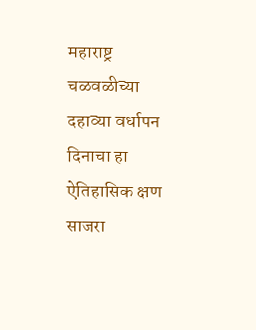महाराष्ट्र चळवळीच्या दहाव्या वर्धापन दिनाचा हा ऐतिहासिक क्षण साजरा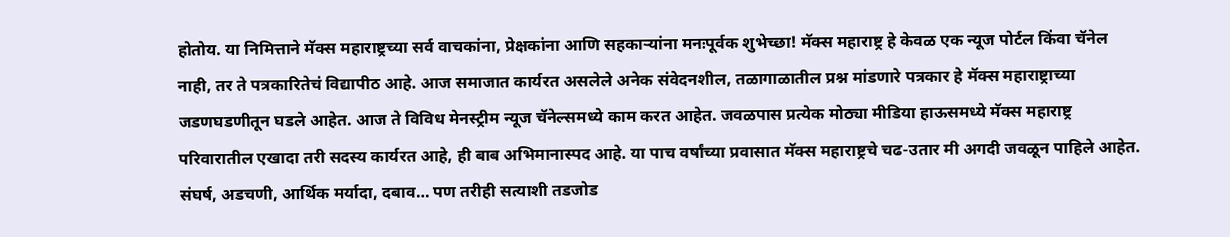होतोय. या निमित्ताने मॅक्स महाराष्ट्रच्या सर्व वाचकांना, प्रेक्षकांना आणि सहकाऱ्यांना मनःपूर्वक शुभेच्छा! मॅक्स महाराष्ट्र हे केवळ एक न्यूज पोर्टल किंवा चॅनेल नाही, तर ते पत्रकारितेचं विद्यापीठ आहे. आज समाजात कार्यरत असलेले अनेक संवेदनशील, तळागाळातील प्रश्न मांडणारे पत्रकार हे मॅक्स महाराष्ट्राच्या जडणघडणीतून घडले आहेत. आज ते विविध मेनस्ट्रीम न्यूज चॅनेल्समध्ये काम करत आहेत. जवळपास प्रत्येक मोठ्या मीडिया हाऊसमध्ये मॅक्स महाराष्ट्र परिवारातील एखादा तरी सदस्य कार्यरत आहे, ही बाब अभिमानास्पद आहे. या पाच वर्षांच्या प्रवासात मॅक्स महाराष्ट्रचे चढ-उतार मी अगदी जवळून पाहिले आहेत. संघर्ष, अडचणी, आर्थिक मर्यादा, दबाव… पण तरीही सत्याशी तडजोड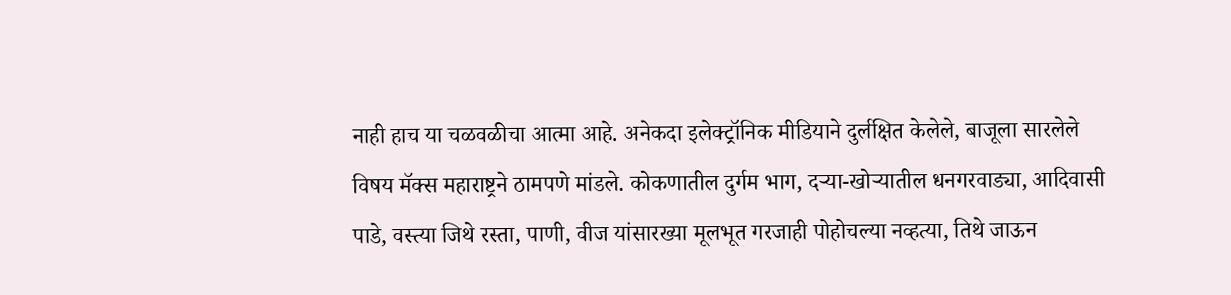नाही हाच या चळवळीचा आत्मा आहे. अनेकदा इलेक्ट्रॉनिक मीडियाने दुर्लक्षित केलेले, बाजूला सारलेले विषय मॅक्स महाराष्ट्रने ठामपणे मांडले. कोकणातील दुर्गम भाग, दऱ्या-खोऱ्यातील धनगरवाड्या, आदिवासी पाडे, वस्त्या जिथे रस्ता, पाणी, वीज यांसारख्या मूलभूत गरजाही पोहोचल्या नव्हत्या, तिथे जाऊन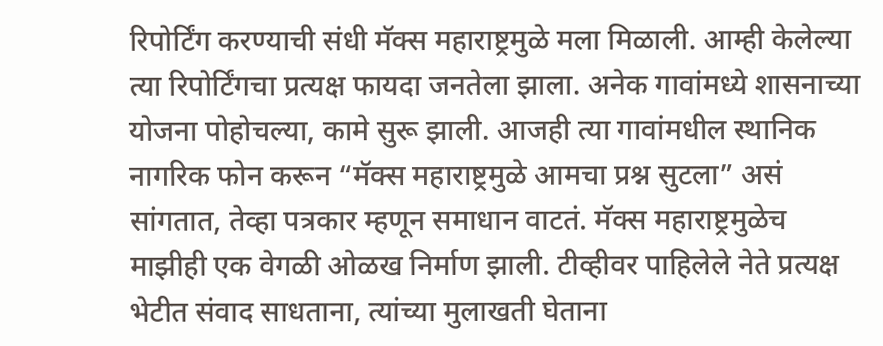रिपोर्टिंग करण्याची संधी मॅक्स महाराष्ट्रमुळे मला मिळाली. आम्ही केलेल्या त्या रिपोर्टिंगचा प्रत्यक्ष फायदा जनतेला झाला. अनेक गावांमध्ये शासनाच्या योजना पोहोचल्या, कामे सुरू झाली. आजही त्या गावांमधील स्थानिक नागरिक फोन करून “मॅक्स महाराष्ट्रमुळे आमचा प्रश्न सुटला” असं सांगतात, तेव्हा पत्रकार म्हणून समाधान वाटतं. मॅक्स महाराष्ट्रमुळेच माझीही एक वेगळी ओळख निर्माण झाली. टीव्हीवर पाहिलेले नेते प्रत्यक्ष भेटीत संवाद साधताना, त्यांच्या मुलाखती घेताना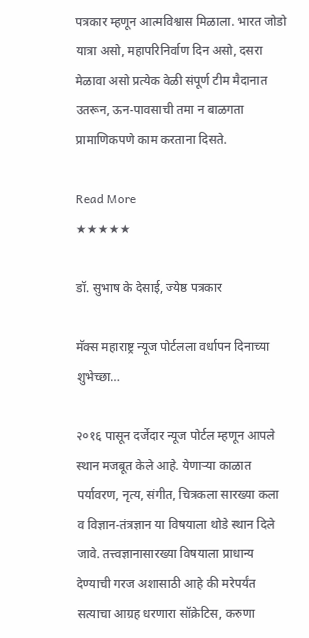पत्रकार म्हणून आत्मविश्वास मिळाला. भारत जोडो यात्रा असो, महापरिनिर्वाण दिन असो, दसरा मेळावा असो प्रत्येक वेळी संपूर्ण टीम मैदानात उतरून, ऊन-पावसाची तमा न बाळगता प्रामाणिकपणे काम करताना दिसते.

Read More
★★★★★

डॉ. सुभाष के देसाई, ज्येष्ठ पत्रकार

मॅक्स महाराष्ट्र न्यूज पोर्टलला वर्धापन दिनाच्या शुभेच्छा…

२०१६ पासून दर्जेदार न्यूज पोर्टल म्हणून आपले स्थान मजबूत केले आहे. येणाऱ्या काळात पर्यावरण, नृत्य, संगीत, चित्रकला सारख्या कला व विज्ञान-तंत्रज्ञान या विषयाला थोडे स्थान दिले जावे. तत्त्वज्ञानासारख्या विषयाला प्राधान्य देण्याची गरज अशासाठी आहे की मरेपर्यंत सत्याचा आग्रह धरणारा सॉक्रेटिस, करुणा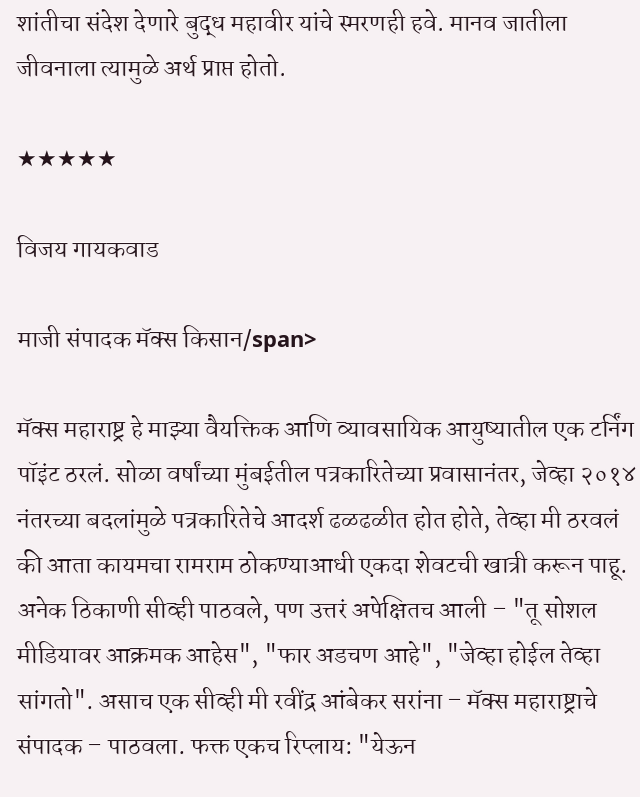शांतीचा संदेश देणारे बुद्ध महावीर यांचे स्मरणही हवे. मानव जातीला जीवनाला त्यामुळे अर्थ प्राप्त होतो.

★★★★★

विजय गायकवाड

माजी संपादक मॅक्स किसान/span>

मॅक्स महाराष्ट्र हे माझ्या वैयक्तिक आणि व्यावसायिक आयुष्यातील एक टर्निंग पॉइंट ठरलं. सोळा वर्षांच्या मुंबईतील पत्रकारितेच्या प्रवासानंतर, जेव्हा २०१४ नंतरच्या बदलांमुळे पत्रकारितेचे आदर्श ढळढळीत होत होते, तेव्हा मी ठरवलं की आता कायमचा रामराम ठोकण्याआधी एकदा शेवटची खात्री करून पाहू. अनेक ठिकाणी सीव्ही पाठवले, पण उत्तरं अपेक्षितच आली – "तू सोशल मीडियावर आक्रमक आहेस", "फार अडचण आहे", "जेव्हा होईल तेव्हा सांगतो". असाच एक सीव्ही मी रवींद्र आंबेकर सरांना – मॅक्स महाराष्ट्राचे संपादक – पाठवला. फक्त एकच रिप्लाय: "येऊन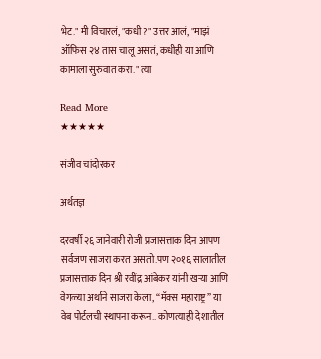भेट." मी विचारलं, "कधी?" उत्तर आलं, "माझं ऑफिस २४ तास चालू असतं, कधीही या आणि कामाला सुरुवात करा." त्या

Read More
★★★★★

संजीव चांदोरकर

अर्थतज्ञ

दरवर्षी २६ जानेवारी रोजी प्रजासत्ताक दिन आपण सर्वजण साजरा करत असतो.पण २०१६ सालातील प्रजासत्ताक दिन श्री रवींद्र आंबेकर यांनी खऱ्या आणि वेगळ्या अर्थाने साजरा केला, “मॅक्स महाराष्ट्र” या वेब पोर्टलची स्थापना करून.. कोणत्याही देशातील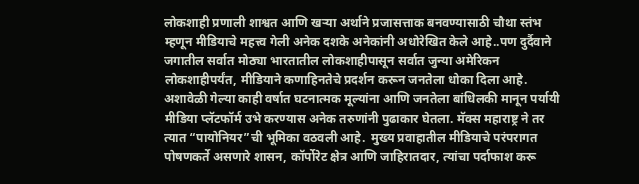लोकशाही प्रणाली शाश्वत आणि खऱ्या अर्थाने प्रजासत्ताक बनवण्यासाठी चौथा स्तंभ म्हणून मीडियाचे महत्त्व गेली अनेक दशके अनेकांनी अधोरेखित केले आहे..पण दुर्दैवाने जगातील सर्वात मोठ्या भारतातील लोकशाहीपासून सर्वात जुन्या अमेरिकन लोकशाहीपर्यंत, मीडियाने कणाहिनतेचे प्रदर्शन करून जनतेला धोका दिला आहे.  अशावेळी गेल्या काही वर्षात घटनात्मक मूल्यांना आणि जनतेला बांधिलकी मानून पर्यायी मीडिया प्लॅटफॉर्म उभे करण्यास अनेक तरुणांनी पुढाकार घेतला. मॅक्स महाराष्ट्र ने तर त्यात “पायोनियर”ची भूमिका वठवली आहे.  मुख्य प्रवाहातील मीडियाचे परंपरागत पोषणकर्ते असणारे शासन, कॉर्पोरेट क्षेत्र आणि जाहिरातदार, त्यांचा पर्दाफाश करू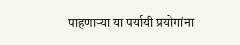पाहणाऱ्या या पर्यायी प्रयोगांना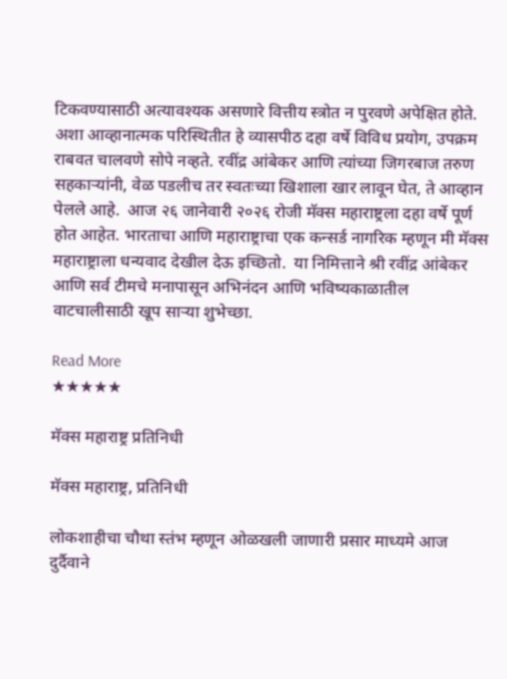टिकवण्यासाठी अत्यावश्यक असणारे वित्तीय स्त्रोत न पुरवणे अपेक्षित होते.  अशा आव्हानात्मक परिस्थितीत हे व्यासपीठ दहा वर्षे विविध प्रयोग, उपक्रम राबवत चालवणे सोपे नव्हते. रवींद्र आंबेकर आणि त्यांच्या जिगरबाज तरुण सहकाऱ्यांनी, वेळ पडलीच तर स्वतःच्या खिशाला खार लावून घेत, ते आव्हान पेलले आहे.  आज २६ जानेवारी २०२६ रोजी मॅक्स महाराष्ट्रला दहा वर्षे पूर्ण होत आहेत. भारताचा आणि महाराष्ट्राचा एक कन्सर्ड नागरिक म्हणून मी मॅक्स महाराष्ट्राला धन्यवाद देखील देऊ इच्छितो.  या निमित्ताने श्री रवींद्र आंबेकर आणि सर्व टीमचे मनापासून अभिनंदन आणि भविष्यकाळातील वाटचालीसाठी खूप साऱ्या शुभेच्छा.

Read More
★★★★★

मॅक्स महाराष्ट्र प्रतिनिधी

मॅक्स महाराष्ट्र, प्रतिनिधी

लोकशाहीचा चौथा स्तंभ म्हणून ओळखली जाणारी प्रसार माध्यमे आज दुर्दैवाने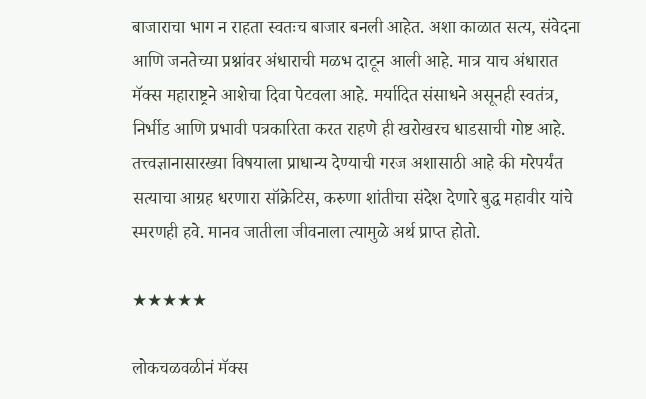बाजाराचा भाग न राहता स्वतःच बाजार बनली आहेत. अशा काळात सत्य, संवेदना आणि जनतेच्या प्रश्नांवर अंधाराची मळभ दाटून आली आहे. मात्र याच अंधारात मॅक्स महाराष्ट्रने आशेचा दिवा पेटवला आहे. मर्यादित संसाधने असूनही स्वतंत्र, निर्भीड आणि प्रभावी पत्रकारिता करत राहणे ही खरोखरच धाडसाची गोष्ट आहे. तत्त्वज्ञानासारख्या विषयाला प्राधान्य देण्याची गरज अशासाठी आहे की मरेपर्यंत सत्याचा आग्रह धरणारा सॉक्रेटिस, करुणा शांतीचा संदेश देणारे बुद्ध महावीर यांचे स्मरणही हवे. मानव जातीला जीवनाला त्यामुळे अर्थ प्राप्त होतो.

★★★★★

लोकचळवळीनं मॅक्स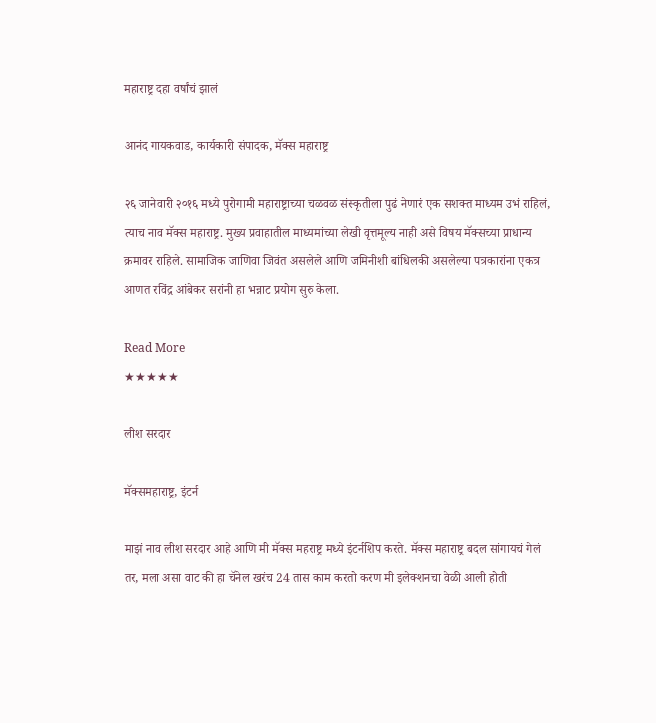महाराष्ट्र दहा वर्षांचं झालं

आनंद गायकवाड, कार्यकारी संपादक, मॅक्स महाराष्ट्र

२६ जानेवारी २०१६ मध्ये पुरोगामी महाराष्ट्राच्या चळवळ संस्कृतीला पुढं नेणारं एक सशक्त माध्यम उभं राहिलं, त्याच नाव मॅक्स महाराष्ट्र. मुख्य प्रवाहातील माध्यमांच्या लेखी वृत्तमूल्य नाही असे विषय मॅक्सच्या प्राधान्य क्रमावर राहिले. सामाजिक जाणिवा जिवंत असलेले आणि जमिनीशी बांधिलकी असलेल्या पत्रकारांना एकत्र आणत रविंद्र आंबेकर सरांनी हा भन्नाट प्रयोग सुरु केला.

Read More
★★★★★

लीश सरदार

मॅक्समहाराष्ट्र, इंटर्न

माझं नाव लीश सरदार आहे आणि मी मॅक्स महराष्ट्र मध्ये इंटर्नशिप करते. मॅक्स महाराष्ट्र बदल सांगायचं गेलं तर, मला असा वाट की हा चॅनेल खरंच 24 तास काम करतो करण मी इलेक्शनचा वेळी आली होती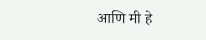आणि मी हे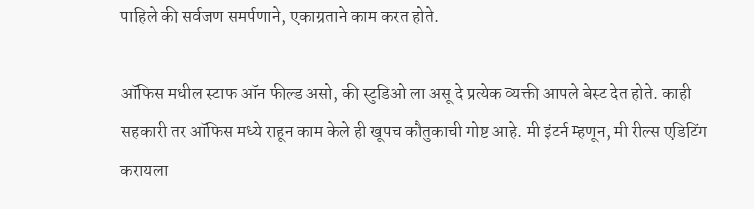पाहिले की सर्वजण समर्पणाने, एकाग्रताने काम करत होते.

ऑफिस मधील स्टाफ ऑन फील्ड असो, की स्टुडिओ ला असू दे प्रत्येक व्यक्ती आपले बेस्ट देत होते. काही सहकारी तर ऑफिस मध्ये राहून काम केले ही खूपच कौतुकाची गोष्ट आहे. मी इंटर्न म्हणून, मी रील्स एडिटिंग करायला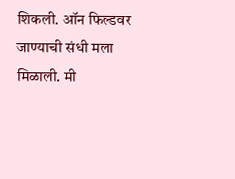शिकली. ऑन फिल्डवर जाण्याची संधी मला मिळाली. मी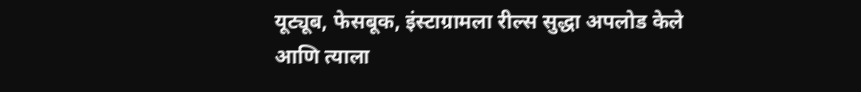यूट्यूब, फेसबूक, इंस्टाग्रामला रील्स सुद्धा अपलोड केले आणि त्याला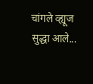चांगले व्ह्यूज सुद्धा आले...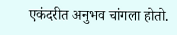एकंदरीत अनुभव चांगला होतो.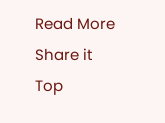Read More
Share it
Top